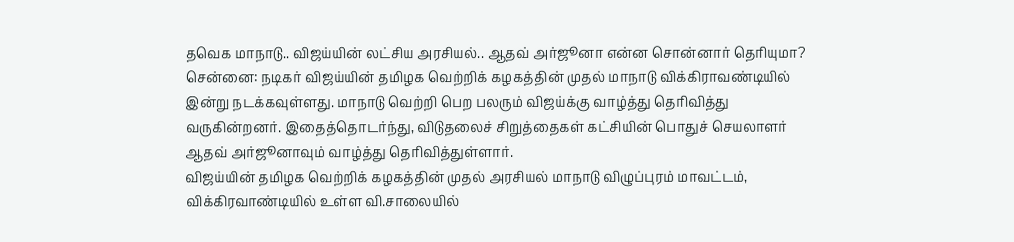தவெக மாநாடு.. விஜய்யின் லட்சிய அரசியல்.. ஆதவ் அர்ஜூனா என்ன சொன்னார் தெரியுமா?
சென்னை: நடிகர் விஜய்யின் தமிழக வெற்றிக் கழகத்தின் முதல் மாநாடு விக்கிராவண்டியில் இன்று நடக்கவுள்ளது. மாநாடு வெற்றி பெற பலரும் விஜய்க்கு வாழ்த்து தெரிவித்து வருகின்றனர். இதைத்தொடர்ந்து, விடுதலைச் சிறுத்தைகள் கட்சியின் பொதுச் செயலாளர் ஆதவ் அர்ஜூனாவும் வாழ்த்து தெரிவித்துள்ளார்.
விஜய்யின் தமிழக வெற்றிக் கழகத்தின் முதல் அரசியல் மாநாடு விழுப்புரம் மாவட்டம், விக்கிரவாண்டியில் உள்ள வி.சாலையில்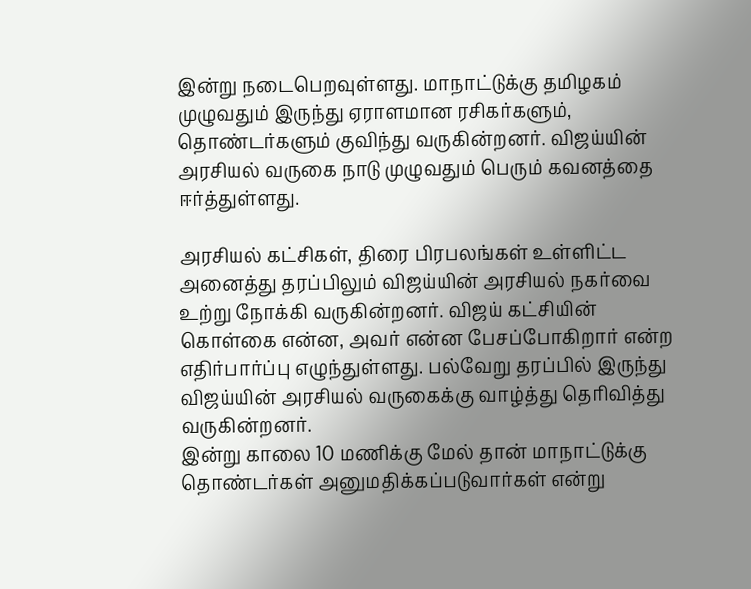இன்று நடைபெறவுள்ளது. மாநாட்டுக்கு தமிழகம் முழுவதும் இருந்து ஏராளமான ரசிகர்களும், தொண்டர்களும் குவிந்து வருகின்றனர். விஜய்யின் அரசியல் வருகை நாடு முழுவதும் பெரும் கவனத்தை ஈர்த்துள்ளது.

அரசியல் கட்சிகள், திரை பிரபலங்கள் உள்ளிட்ட அனைத்து தரப்பிலும் விஜய்யின் அரசியல் நகர்வை உற்று நோக்கி வருகின்றனர். விஜய் கட்சியின் கொள்கை என்ன, அவர் என்ன பேசப்போகிறார் என்ற எதிர்பார்ப்பு எழுந்துள்ளது. பல்வேறு தரப்பில் இருந்து விஜய்யின் அரசியல் வருகைக்கு வாழ்த்து தெரிவித்து வருகின்றனர்.
இன்று காலை 10 மணிக்கு மேல் தான் மாநாட்டுக்கு தொண்டர்கள் அனுமதிக்கப்படுவார்கள் என்று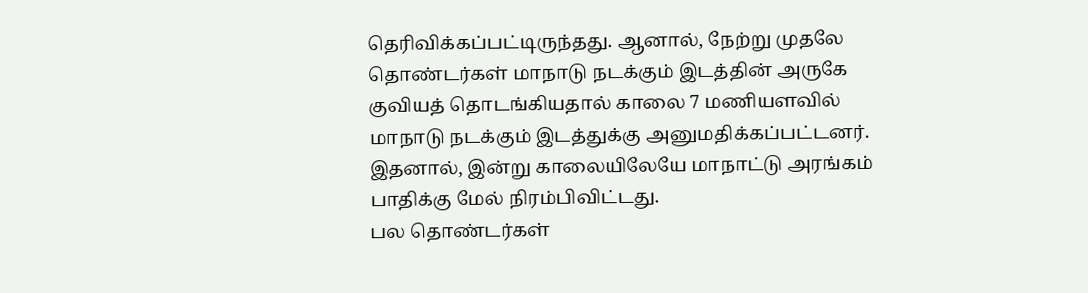தெரிவிக்கப்பட்டிருந்தது. ஆனால், நேற்று முதலே தொண்டர்கள் மாநாடு நடக்கும் இடத்தின் அருகே குவியத் தொடங்கியதால் காலை 7 மணியளவில் மாநாடு நடக்கும் இடத்துக்கு அனுமதிக்கப்பட்டனர். இதனால், இன்று காலையிலேயே மாநாட்டு அரங்கம் பாதிக்கு மேல் நிரம்பிவிட்டது.
பல தொண்டர்கள்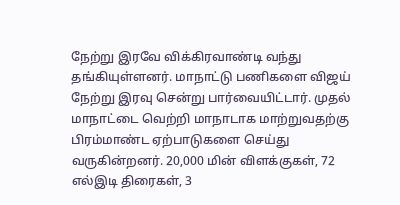நேற்று இரவே விக்கிரவாண்டி வந்து தங்கியுள்ளனர். மாநாட்டு பணிகளை விஜய் நேற்று இரவு சென்று பார்வையிட்டார். முதல் மாநாட்டை வெற்றி மாநாடாக மாற்றுவதற்கு பிரம்மாண்ட ஏற்பாடுகளை செய்து வருகின்றனர். 20,000 மின் விளக்குகள், 72 எல்இடி திரைகள், 3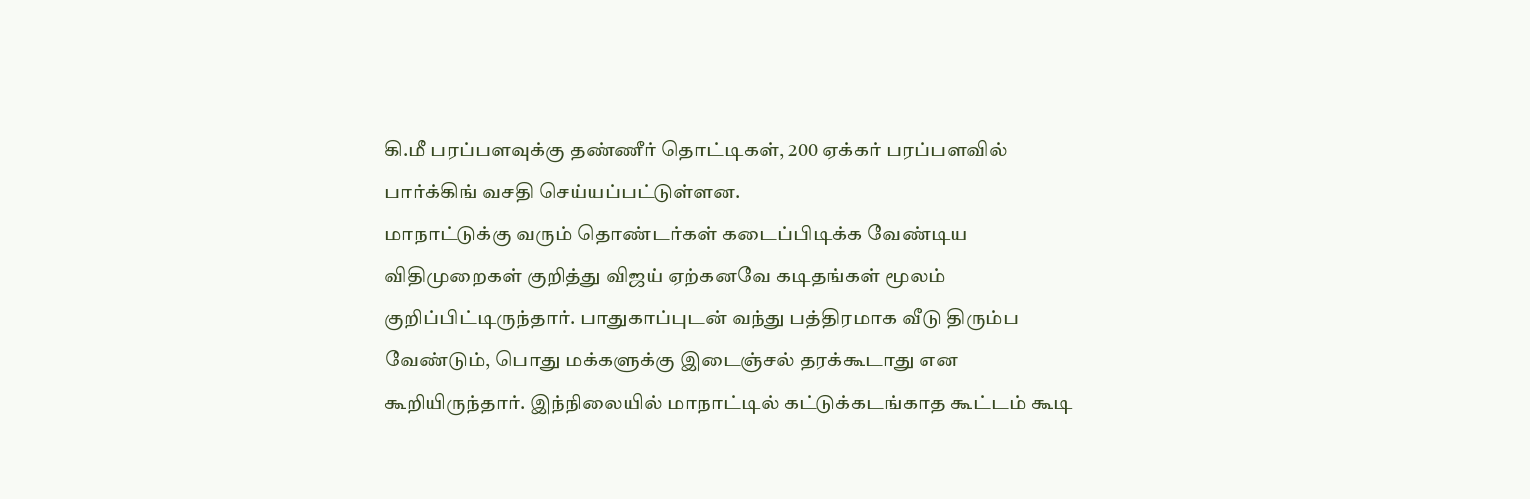கி.மீ பரப்பளவுக்கு தண்ணீர் தொட்டிகள், 200 ஏக்கர் பரப்பளவில் பார்க்கிங் வசதி செய்யப்பட்டுள்ளன.
மாநாட்டுக்கு வரும் தொண்டர்கள் கடைப்பிடிக்க வேண்டிய விதிமுறைகள் குறித்து விஜய் ஏற்கனவே கடிதங்கள் மூலம் குறிப்பிட்டிருந்தார். பாதுகாப்புடன் வந்து பத்திரமாக வீடு திரும்ப வேண்டும், பொது மக்களுக்கு இடைஞ்சல் தரக்கூடாது என கூறியிருந்தார். இந்நிலையில் மாநாட்டில் கட்டுக்கடங்காத கூட்டம் கூடி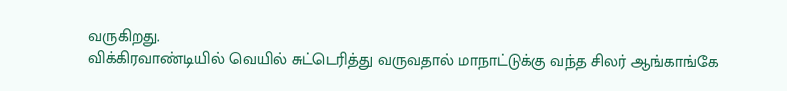வருகிறது.
விக்கிரவாண்டியில் வெயில் சுட்டெரித்து வருவதால் மாநாட்டுக்கு வந்த சிலர் ஆங்காங்கே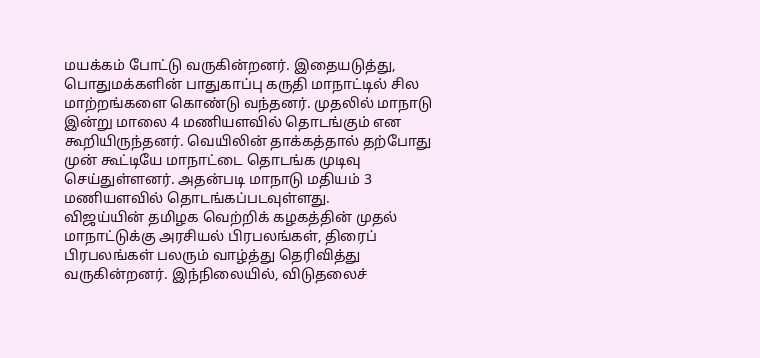மயக்கம் போட்டு வருகின்றனர். இதையடுத்து, பொதுமக்களின் பாதுகாப்பு கருதி மாநாட்டில் சில மாற்றங்களை கொண்டு வந்தனர். முதலில் மாநாடு இன்று மாலை 4 மணியளவில் தொடங்கும் என கூறியிருந்தனர். வெயிலின் தாக்கத்தால் தற்போது முன் கூட்டியே மாநாட்டை தொடங்க முடிவு செய்துள்ளனர். அதன்படி மாநாடு மதியம் 3 மணியளவில் தொடங்கப்படவுள்ளது.
விஜய்யின் தமிழக வெற்றிக் கழகத்தின் முதல் மாநாட்டுக்கு அரசியல் பிரபலங்கள், திரைப் பிரபலங்கள் பலரும் வாழ்த்து தெரிவித்து வருகின்றனர். இந்நிலையில், விடுதலைச்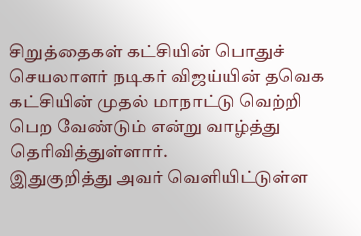சிறுத்தைகள் கட்சியின் பொதுச் செயலாளர் நடிகர் விஜய்யின் தவெக கட்சியின் முதல் மாநாட்டு வெற்றி பெற வேண்டும் என்று வாழ்த்து தெரிவித்துள்ளார்.
இதுகுறித்து அவர் வெளியிட்டுள்ள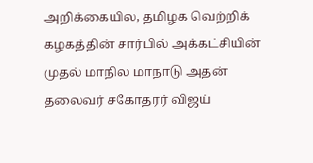அறிக்கையில, தமிழக வெற்றிக் கழகத்தின் சார்பில் அக்கட்சியின் முதல் மாநில மாநாடு அதன் தலைவர் சகோதரர் விஜய்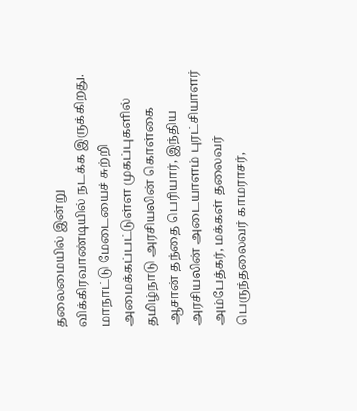தலைமையில் இன்று விக்கிரவாண்டியில் நடக்க இருக்கிறது.
மாநாட்டு மேடையைச் சுற்றி அமைக்கப்பட்டுள்ள முகப்புகளில் தமிழ்நாடு அரசியலின் கொள்கை ஆசான் தந்தை பெரியார், இந்திய அரசியலின் அடையாளம் புரட்சியாளர் அம்பேத்கர், மக்கள் தலைவர் பெருந்தலைவர் காமராசர்,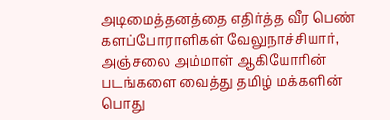அடிமைத்தனத்தை எதிர்த்த வீர பெண் களப்போராளிகள் வேலுநாச்சியார், அஞ்சலை அம்மாள் ஆகியோரின் படங்களை வைத்து தமிழ் மக்களின் பொது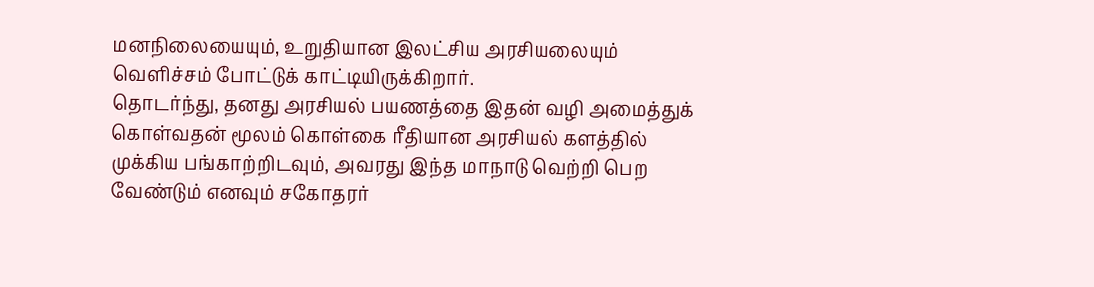மனநிலையையும், உறுதியான இலட்சிய அரசியலையும் வெளிச்சம் போட்டுக் காட்டியிருக்கிறார்.
தொடர்ந்து, தனது அரசியல் பயணத்தை இதன் வழி அமைத்துக் கொள்வதன் மூலம் கொள்கை ரீதியான அரசியல் களத்தில் முக்கிய பங்காற்றிடவும், அவரது இந்த மாநாடு வெற்றி பெற வேண்டும் எனவும் சகோதரர்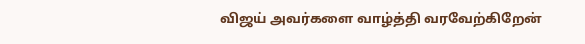விஜய் அவர்களை வாழ்த்தி வரவேற்கிறேன்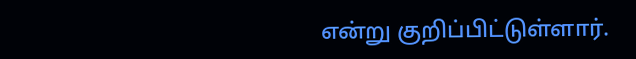என்று குறிப்பிட்டுள்ளார்.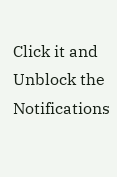Click it and Unblock the Notifications